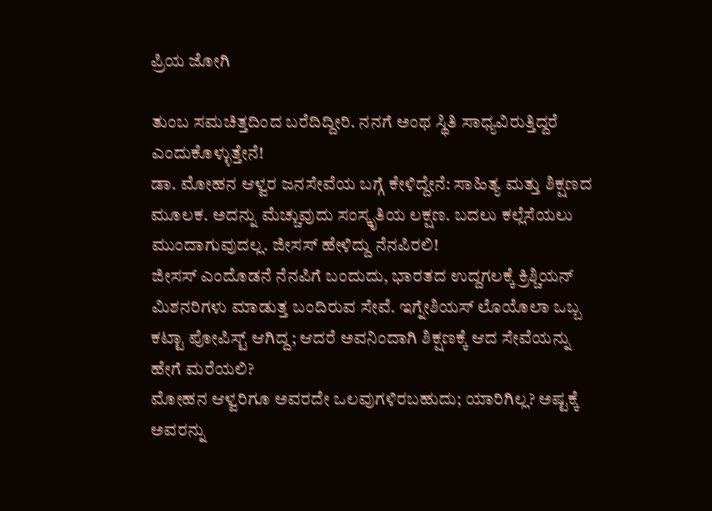ಪ್ರಿಯ ಜೋಗಿ

ತುಂಬ ಸಮಚಿತ್ತದಿಂದ ಬರೆದಿದ್ದೀರಿ. ನನಗೆ ಅಂಥ ಸ್ಥಿತಿ ಸಾಧ್ಯವಿರುತ್ತಿದ್ದರೆ ಎಂದುಕೊಳ್ಳುತ್ತೇನೆ!
ಡಾ. ಮೋಹನ ಆಳ್ವರ ಜನಸೇವೆಯ ಬಗ್ಗೆ ಕೇಳಿದ್ದೇನೆ: ಸಾಹಿತ್ಯ ಮತ್ತು ಶಿಕ್ಷಣದ ಮೂಲಕ. ಅದನ್ನು ಮೆಚ್ಚುವುದು ಸಂಸ್ಕೃತಿಯ ಲಕ್ಷಣ. ಬದಲು ಕಲ್ಲೆಸೆಯಲು ಮುಂದಾಗುವುದಲ್ಲ. ಜೀಸಸ್ ಹೇಳಿದ್ದು ನೆನಪಿರಲಿ!
ಜೀಸಸ್ ಎಂದೊಡನೆ ನೆನಪಿಗೆ ಬಂದುದು, ಭಾರತದ ಉದ್ದಗಲಕ್ಕೆ ಕ್ರಿಶ್ಚಿಯನ್ ಮಿಶನರಿಗಳು ಮಾಡುತ್ತ ಬಂದಿರುವ ಸೇವೆ. ಇಗ್ನೇಶಿಯಸ್ ಲೊಯೊಲಾ ಒಬ್ಬ ಕಟ್ಟಾ ಪೋಪಿಸ್ಟ್ ಆಗಿದ್ದ; ಆದರೆ ಅವನಿಂದಾಗಿ ಶಿಕ್ಷಣಕ್ಕೆ ಆದ ಸೇವೆಯನ್ನು ಹೇಗೆ ಮರೆಯಲಿ?
ಮೋಹನ ಆಳ್ವರಿಗೂ ಅವರದೇ ಒಲವುಗಳಿರಬಹುದು; ಯಾರಿಗಿಲ್ಲ? ಅಷ್ಟಕ್ಕೆ ಅವರನ್ನು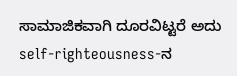ಸಾಮಾಜಿಕವಾಗಿ ದೂರವಿಟ್ಟರೆ ಅದು self-righteousness-ನ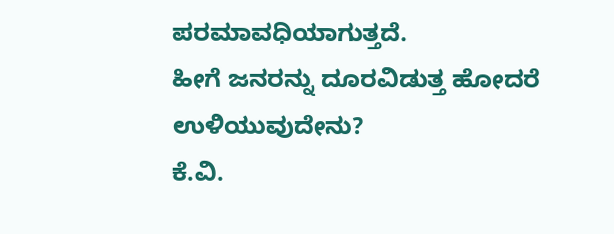ಪರಮಾವಧಿಯಾಗುತ್ತದೆ.
ಹೀಗೆ ಜನರನ್ನು ದೂರವಿಡುತ್ತ ಹೋದರೆ ಉಳಿಯುವುದೇನು?
ಕೆ.ವಿ.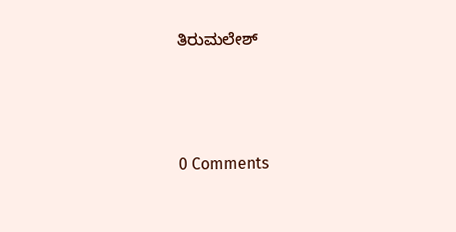ತಿರುಮಲೇಶ್





0 Comments